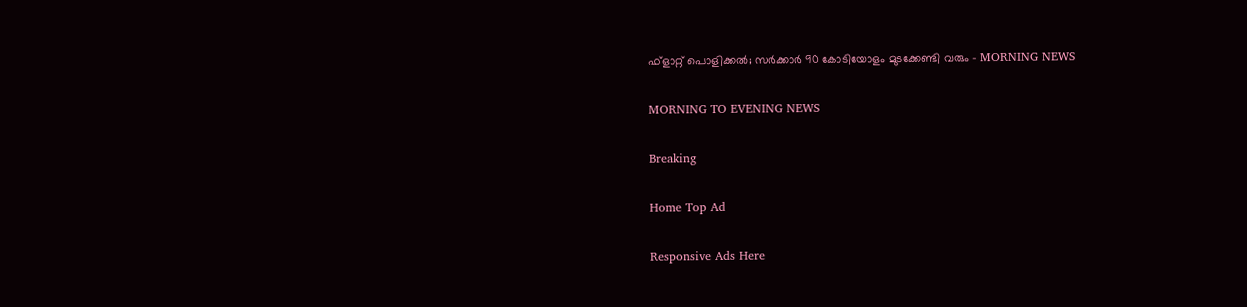ഫ്‌ളാറ്റ് പൊളിക്കൽ; സർക്കാർ 90 കോടിയോളം മുടക്കേണ്ടി വരും - MORNING NEWS

MORNING TO EVENING NEWS

Breaking

Home Top Ad

Responsive Ads Here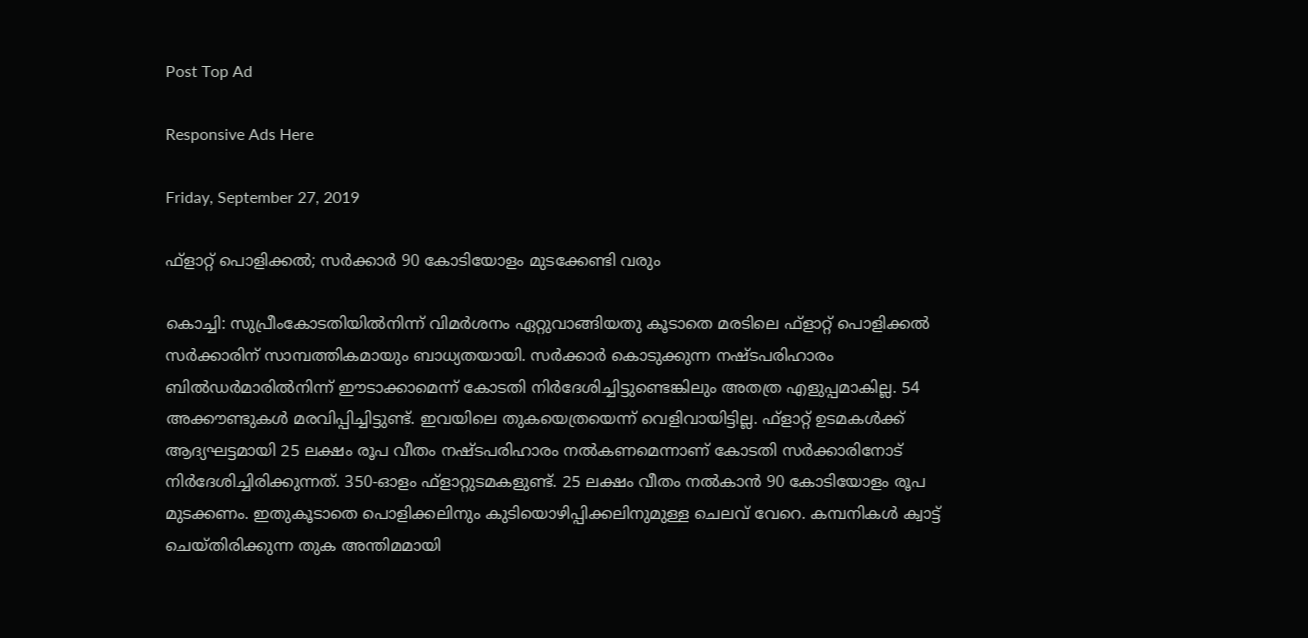Post Top Ad

Responsive Ads Here

Friday, September 27, 2019

ഫ്‌ളാറ്റ് പൊളിക്കൽ; സർക്കാർ 90 കോടിയോളം മുടക്കേണ്ടി വരും

കൊച്ചി: സുപ്രീംകോടതിയിൽനിന്ന് വിമർശനം ഏറ്റുവാങ്ങിയതു കൂടാതെ മരടിലെ ഫ്ളാറ്റ് പൊളിക്കൽ സർക്കാരിന് സാമ്പത്തികമായും ബാധ്യതയായി. സർക്കാർ കൊടുക്കുന്ന നഷ്ടപരിഹാരം ബിൽഡർമാരിൽനിന്ന് ഈടാക്കാമെന്ന് കോടതി നിർദേശിച്ചിട്ടുണ്ടെങ്കിലും അതത്ര എളുപ്പമാകില്ല. 54 അക്കൗണ്ടുകൾ മരവിപ്പിച്ചിട്ടുണ്ട്. ഇവയിലെ തുകയെത്രയെന്ന് വെളിവായിട്ടില്ല. ഫ്ളാറ്റ് ഉടമകൾക്ക് ആദ്യഘട്ടമായി 25 ലക്ഷം രൂപ വീതം നഷ്ടപരിഹാരം നൽകണമെന്നാണ് കോടതി സർക്കാരിനോട് നിർദേശിച്ചിരിക്കുന്നത്. 350-ഓളം ഫ്ളാറ്റുടമകളുണ്ട്. 25 ലക്ഷം വീതം നൽകാൻ 90 കോടിയോളം രൂപ മുടക്കണം. ഇതുകൂടാതെ പൊളിക്കലിനും കുടിയൊഴിപ്പിക്കലിനുമുള്ള ചെലവ് വേറെ. കമ്പനികൾ ക്വാട്ട് ചെയ്തിരിക്കുന്ന തുക അന്തിമമായി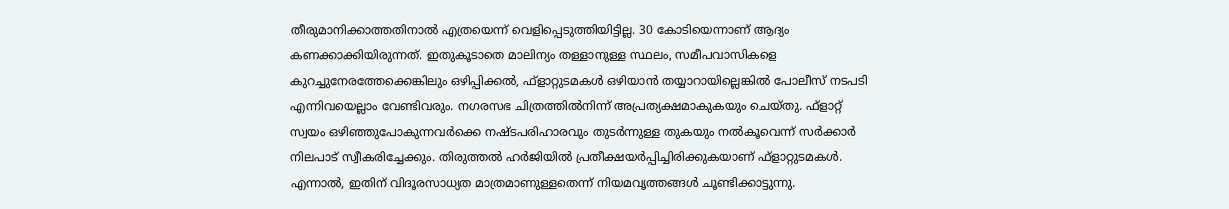തീരുമാനിക്കാത്തതിനാൽ എത്രയെന്ന് വെളിപ്പെടുത്തിയിട്ടില്ല. 30 കോടിയെന്നാണ് ആദ്യം കണക്കാക്കിയിരുന്നത്. ഇതുകൂടാതെ മാലിന്യം തള്ളാനുള്ള സ്ഥലം, സമീപവാസികളെ കുറച്ചുനേരത്തേക്കെങ്കിലും ഒഴിപ്പിക്കൽ, ഫ്ളാറ്റുടമകൾ ഒഴിയാൻ തയ്യാറായില്ലെങ്കിൽ പോലീസ് നടപടി എന്നിവയെല്ലാം വേണ്ടിവരും. നഗരസഭ ചിത്രത്തിൽനിന്ന് അപ്രത്യക്ഷമാകുകയും ചെയ്തു. ഫ്ളാറ്റ് സ്വയം ഒഴിഞ്ഞുപോകുന്നവർക്കെ നഷ്ടപരിഹാരവും തുടർന്നുള്ള തുകയും നൽകൂവെന്ന് സർക്കാർ നിലപാട് സ്വീകരിച്ചേക്കും. തിരുത്തൽ ഹർജിയിൽ പ്രതീക്ഷയർപ്പിച്ചിരിക്കുകയാണ് ഫ്ളാറ്റുടമകൾ. എന്നാൽ, ഇതിന് വിദൂരസാധ്യത മാത്രമാണുള്ളതെന്ന് നിയമവൃത്തങ്ങൾ ചൂണ്ടിക്കാട്ടുന്നു.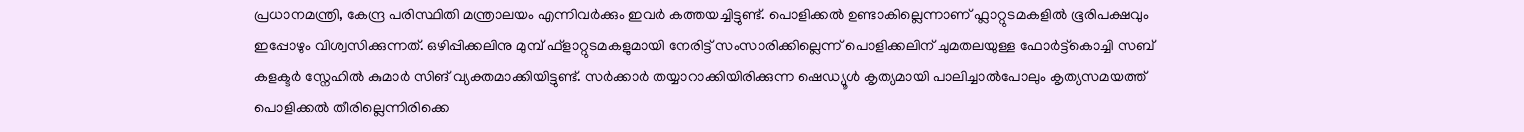പ്രധാനമന്ത്രി, കേന്ദ്ര പരിസ്ഥിതി മന്ത്രാലയം എന്നിവർക്കും ഇവർ കത്തയച്ചിട്ടുണ്ട്. പൊളിക്കൽ ഉണ്ടാകില്ലെന്നാണ് ഫ്ലാറ്റുടമകളിൽ ഭൂരിപക്ഷവും ഇപ്പോഴും വിശ്വസിക്കുന്നത്. ഒഴിപ്പിക്കലിനു മുമ്പ് ഫ്ളാറ്റുടമകളുമായി നേരിട്ട് സംസാരിക്കില്ലെന്ന് പൊളിക്കലിന് ചുമതലയുള്ള ഫോർട്ട്കൊച്ചി സബ് കളക്ടർ സ്നേഹിൽ കുമാർ സിങ് വ്യക്തമാക്കിയിട്ടുണ്ട്. സർക്കാർ തയ്യാറാക്കിയിരിക്കുന്ന ഷെഡ്യൂൾ കൃത്യമായി പാലിച്ചാൽപോലും കൃത്യസമയത്ത് പൊളിക്കൽ തീരില്ലെന്നിരിക്കെ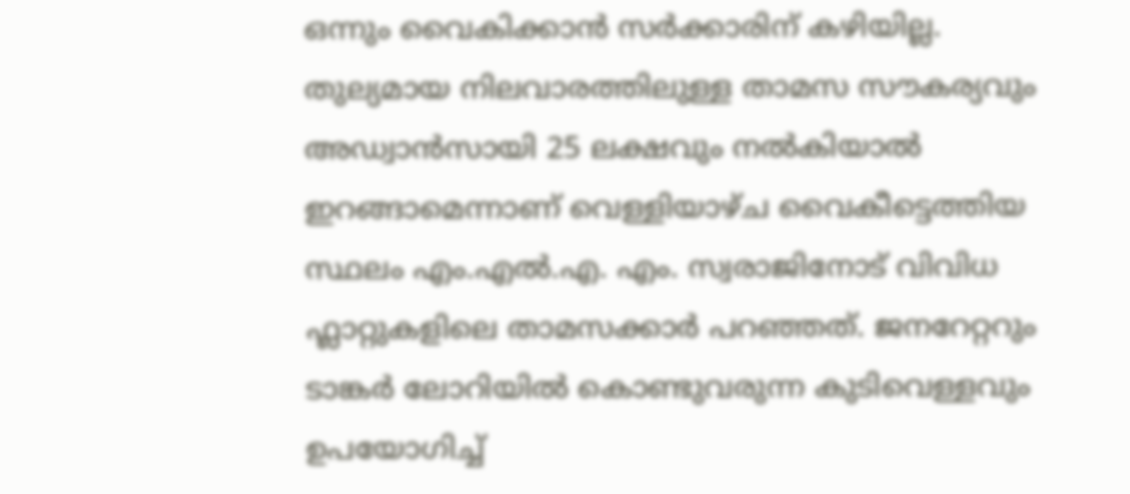ഒന്നും വൈകിക്കാൻ സർക്കാരിന് കഴിയില്ല. തുല്യമായ നിലവാരത്തിലുള്ള താമസ സൗകര്യവും അഡ്വാൻസായി 25 ലക്ഷവും നൽകിയാൽ ഇറങ്ങാമെന്നാണ് വെള്ളിയാഴ്ച വൈകീട്ടെത്തിയ സ്ഥലം എം.എൽ.എ. എം. സ്വരാജിനോട് വിവിധ ഫ്ലാറ്റുകളിലെ താമസക്കാർ പറഞ്ഞത്. ജനറേറ്ററും ടാങ്കർ ലോറിയിൽ കൊണ്ടുവരുന്ന കുടിവെള്ളവും ഉപയോഗിച്ച്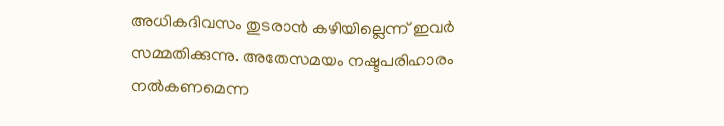അധികദിവസം തുടരാൻ കഴിയില്ലെന്ന് ഇവർ സമ്മതിക്കുന്നു. അതേസമയം നഷ്ടപരിഹാരം നൽകണമെന്ന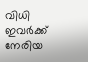വിധി ഇവർക്ക് നേരിയ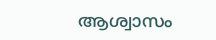ആശ്വാസം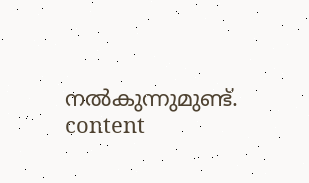നൽകുന്നുമുണ്ട്. content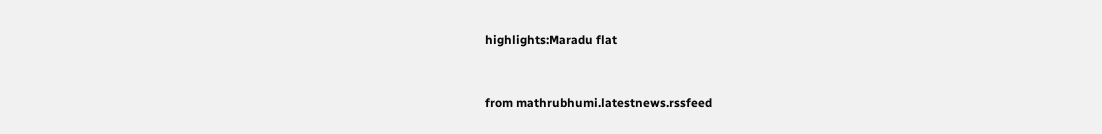highlights:Maradu flat


from mathrubhumi.latestnews.rssfeed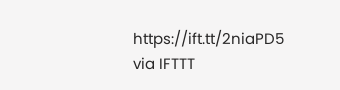https://ift.tt/2niaPD5
via IFTTT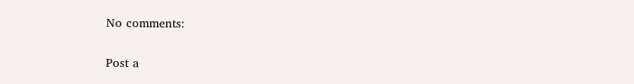No comments:

Post a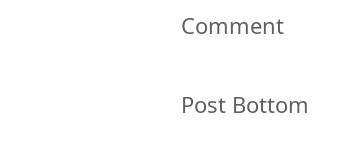Comment

Post Bottom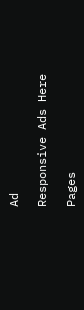Ad

Responsive Ads Here

Pages